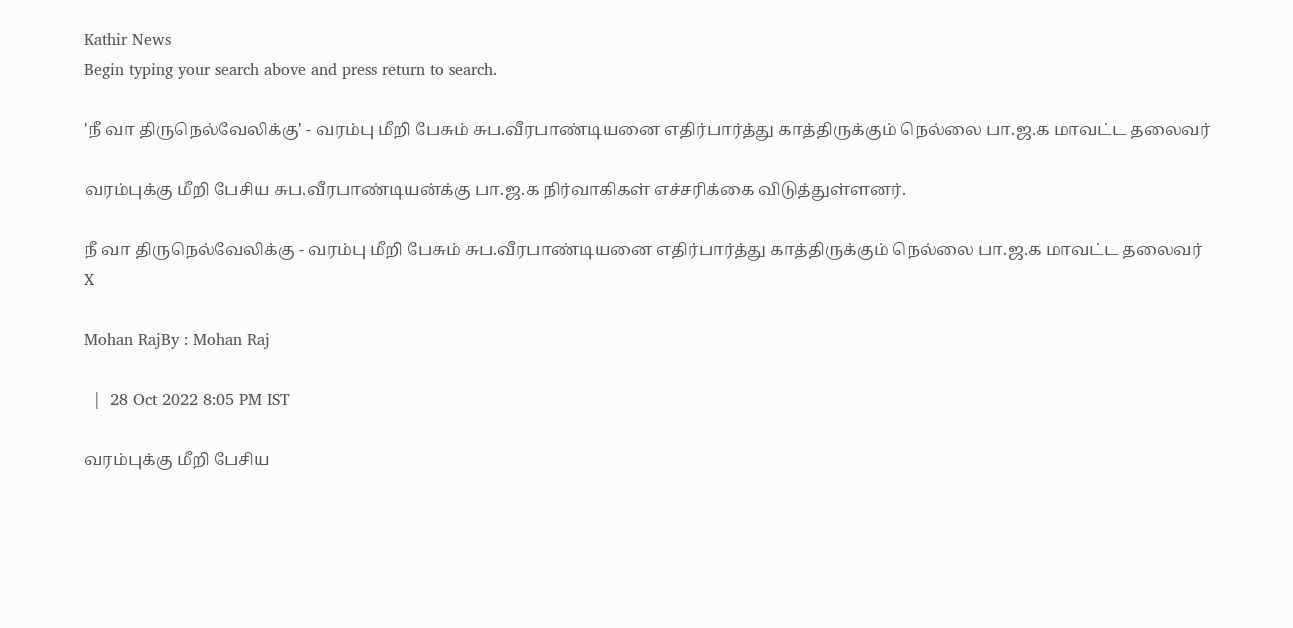Kathir News
Begin typing your search above and press return to search.

'நீ வா திருநெல்வேலிக்கு' - வரம்பு மீறி பேசும் சுப.வீரபாண்டியனை எதிர்பார்த்து காத்திருக்கும் நெல்லை பா.ஜ.க மாவட்ட தலைவர்

வரம்புக்கு மீறி பேசிய சுப.வீரபாண்டியன்க்கு பா.ஜ.க நிர்வாகிகள் எச்சரிக்கை விடுத்துள்ளனர்.

நீ வா திருநெல்வேலிக்கு - வரம்பு மீறி பேசும் சுப.வீரபாண்டியனை எதிர்பார்த்து காத்திருக்கும் நெல்லை பா.ஜ.க மாவட்ட தலைவர்
X

Mohan RajBy : Mohan Raj

  |  28 Oct 2022 8:05 PM IST

வரம்புக்கு மீறி பேசிய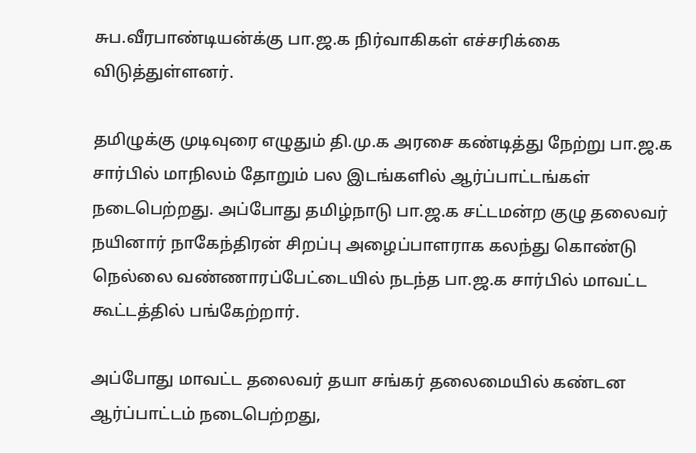சுப.வீரபாண்டியன்க்கு பா.ஜ.க நிர்வாகிகள் எச்சரிக்கை விடுத்துள்ளனர்.

தமிழுக்கு முடிவுரை எழுதும் தி.மு.க அரசை கண்டித்து நேற்று பா.ஜ.க சார்பில் மாநிலம் தோறும் பல இடங்களில் ஆர்ப்பாட்டங்கள் நடைபெற்றது. அப்போது தமிழ்நாடு பா.ஜ.க சட்டமன்ற குழு தலைவர் நயினார் நாகேந்திரன் சிறப்பு அழைப்பாளராக கலந்து கொண்டு நெல்லை வண்ணாரப்பேட்டையில் நடந்த பா.ஜ.க சார்பில் மாவட்ட கூட்டத்தில் பங்கேற்றார்.

அப்போது மாவட்ட தலைவர் தயா சங்கர் தலைமையில் கண்டன ஆர்ப்பாட்டம் நடைபெற்றது,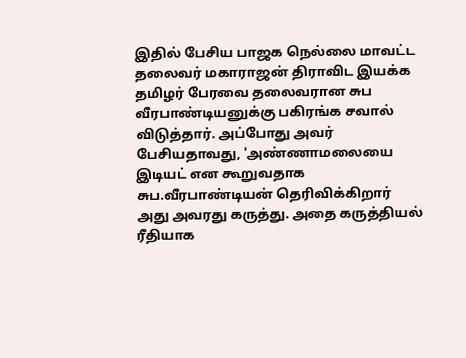இதில் பேசிய பாஜக நெல்லை மாவட்ட தலைவர் மகாராஜன் திராவிட இயக்க தமிழர் பேரவை தலைவரான சுப வீரபாண்டியனுக்கு பகிரங்க சவால் விடுத்தார். அப்போது அவர் பேசியதாவது, 'அண்ணாமலையை இடியட் என கூறுவதாக சுப.வீரபாண்டியன் தெரிவிக்கிறார் அது அவரது கருத்து. அதை கருத்தியல் ரீதியாக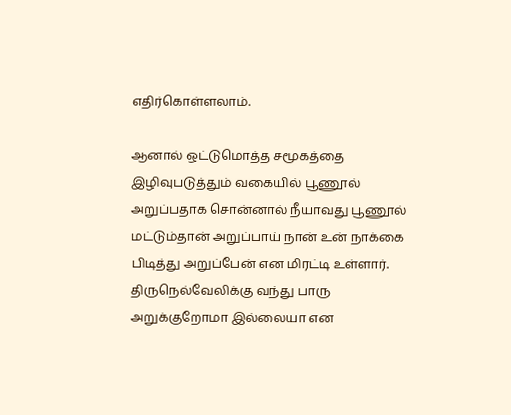எதிர்கொள்ளலாம்.

ஆனால் ஒட்டுமொத்த சமூகத்தை இழிவுபடுத்தும் வகையில் பூணூல் அறுப்பதாக சொன்னால் நீயாவது பூணூல் மட்டும்தான் அறுப்பாய் நான் உன் நாக்கை பிடித்து அறுப்பேன் என மிரட்டி உள்ளார். திருநெல்வேலிக்கு வந்து பாரு அறுக்குறோமா இல்லையா என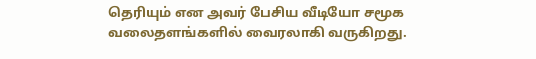தெரியும் என அவர் பேசிய வீடியோ சமூக வலைதளங்களில் வைரலாகி வருகிறது.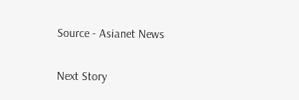Source - Asianet News

Next Story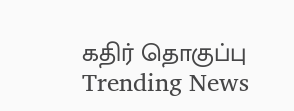கதிர் தொகுப்பு
Trending News